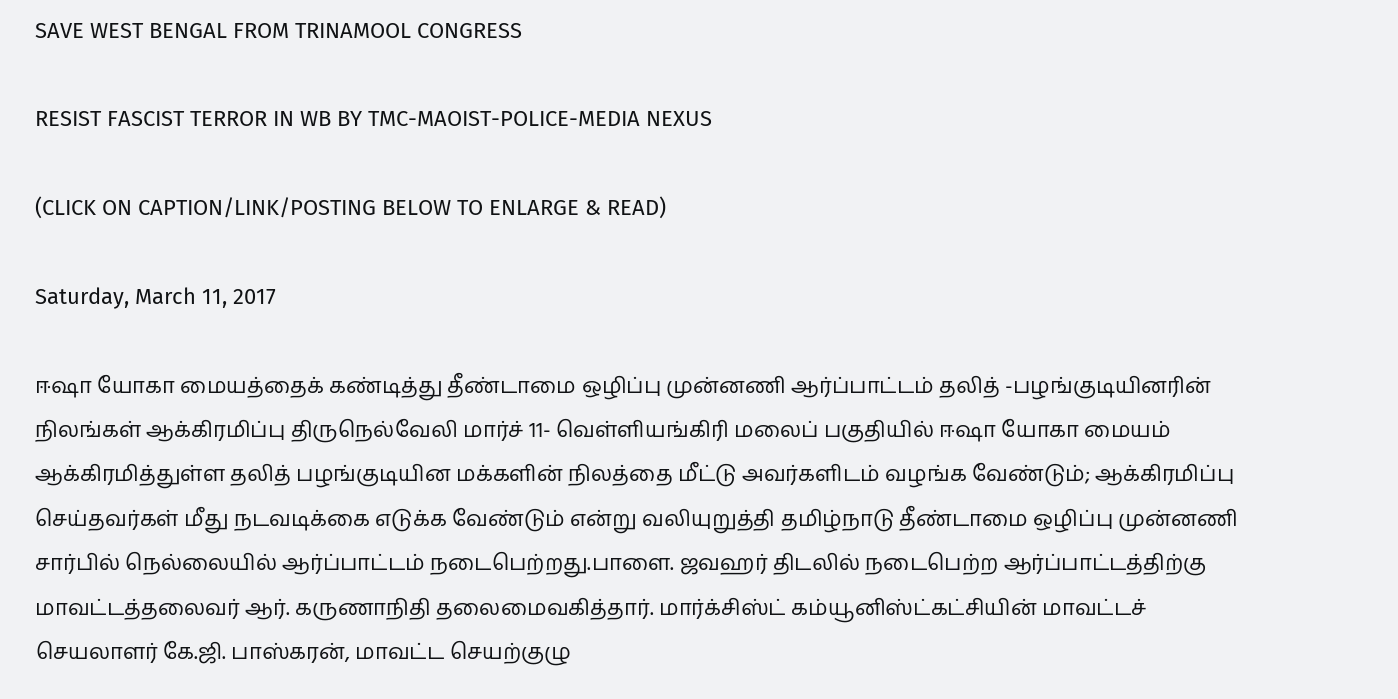SAVE WEST BENGAL FROM TRINAMOOL CONGRESS

RESIST FASCIST TERROR IN WB BY TMC-MAOIST-POLICE-MEDIA NEXUS

(CLICK ON CAPTION/LINK/POSTING BELOW TO ENLARGE & READ)

Saturday, March 11, 2017

ஈஷா யோகா மையத்தைக் கண்டித்து தீண்டாமை ஒழிப்பு முன்னணி ஆர்ப்பாட்டம் தலித் -பழங்குடியினரின் நிலங்கள் ஆக்கிரமிப்பு திருநெல்வேலி மார்ச் 11- வெள்ளியங்கிரி மலைப் பகுதியில் ஈஷா யோகா மையம் ஆக்கிரமித்துள்ள தலித் பழங்குடியின மக்களின் நிலத்தை மீட்டு அவர்களிடம் வழங்க வேண்டும்; ஆக்கிரமிப்பு செய்தவர்கள் மீது நடவடிக்கை எடுக்க வேண்டும் என்று வலியுறுத்தி தமிழ்நாடு தீண்டாமை ஒழிப்பு முன்னணி சார்பில் நெல்லையில் ஆர்ப்பாட்டம் நடைபெற்றது.பாளை. ஜவஹர் திடலில் நடைபெற்ற ஆர்ப்பாட்டத்திற்கு மாவட்டத்தலைவர் ஆர். கருணாநிதி தலைமைவகித்தார். மார்க்சிஸ்ட் கம்யூனிஸ்ட்கட்சியின் மாவட்டச் செயலாளர் கே.ஜி. பாஸ்கரன், மாவட்ட செயற்குழு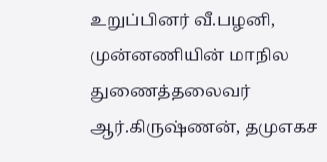உறுப்பினர் வீ.பழனி, முன்னணியின் மாநில துணைத்தலைவர் ஆர்.கிருஷ்ணன், தமுஎகச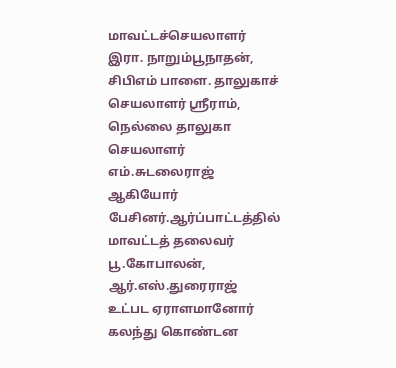மாவட்டச்செயலாளர் இரா. நாறும்பூநாதன், சிபிஎம் பாளை. தாலுகாச் செயலாளர் ஸ்ரீராம், நெல்லை தாலுகா செயலாளர் எம்.சுடலைராஜ் ஆகியோர் பேசினர்.ஆர்ப்பாட்டத்தில் மாவட்டத் தலைவர் பூ.கோபாலன், ஆர்.எஸ்.துரைராஜ் உட்பட ஏராளமானோர் கலந்து கொண்டன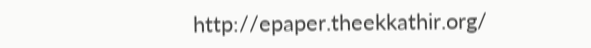http://epaper.theekkathir.org/